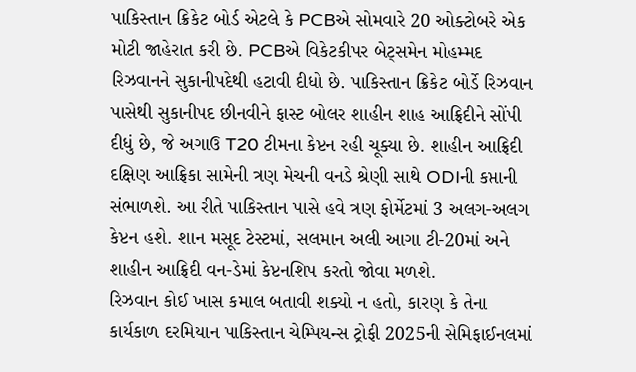પાકિસ્તાન ક્રિકેટ બોર્ડ એટલે કે PCBએ સોમવારે 20 ઓક્ટોબરે એક મોટી જાહેરાત કરી છે. PCBએ વિકેટકીપર બેટ્સમેન મોહમ્મદ રિઝવાનને સુકાનીપદેથી હટાવી દીધો છે. પાકિસ્તાન ક્રિકેટ બોર્ડે રિઝવાન પાસેથી સુકાનીપદ છીનવીને ફાસ્ટ બોલર શાહીન શાહ આફ્રિદીને સોંપી દીધું છે, જે અગાઉ T20 ટીમના કેપ્ટન રહી ચૂક્યા છે. શાહીન આફ્રિદી દક્ષિણ આફ્રિકા સામેની ત્રણ મેચની વનડે શ્રેણી સાથે ODIની કપ્તાની સંભાળશે. આ રીતે પાકિસ્તાન પાસે હવે ત્રણ ફોર્મેટમાં 3 અલગ-અલગ કેપ્ટન હશે. શાન મસૂદ ટેસ્ટમાં, સલમાન અલી આગા ટી-20માં અને શાહીન આફ્રિદી વન-ડેમાં કેપ્ટનશિપ કરતો જોવા મળશે.
રિઝવાન કોઈ ખાસ કમાલ બતાવી શક્યો ન હતો, કારણ કે તેના કાર્યકાળ દરમિયાન પાકિસ્તાન ચેમ્પિયન્સ ટ્રોફી 2025ની સેમિફાઈનલમાં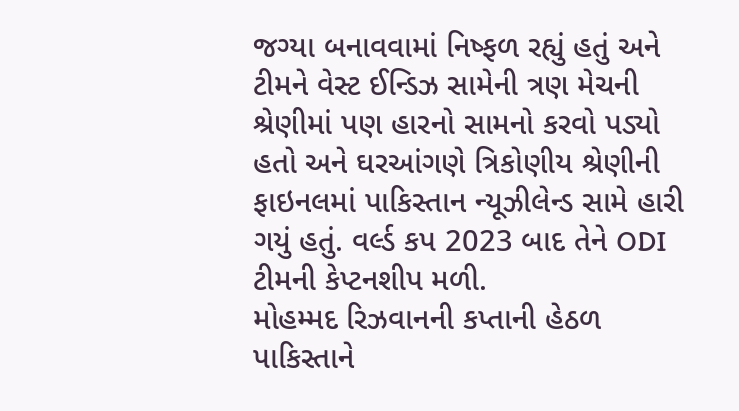જગ્યા બનાવવામાં નિષ્ફળ રહ્યું હતું અને ટીમને વેસ્ટ ઈન્ડિઝ સામેની ત્રણ મેચની શ્રેણીમાં પણ હારનો સામનો કરવો પડ્યો હતો અને ઘરઆંગણે ત્રિકોણીય શ્રેણીની ફાઇનલમાં પાકિસ્તાન ન્યૂઝીલેન્ડ સામે હારી ગયું હતું. વર્લ્ડ કપ 2023 બાદ તેને ODI ટીમની કેપ્ટનશીપ મળી.
મોહમ્મદ રિઝવાનની કપ્તાની હેઠળ પાકિસ્તાને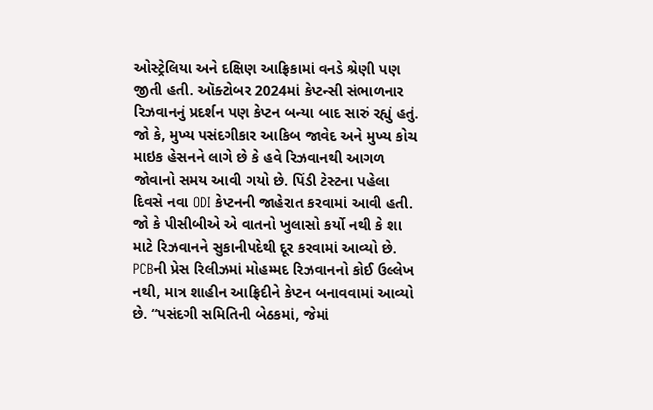ઓસ્ટ્રેલિયા અને દક્ષિણ આફ્રિકામાં વનડે શ્રેણી પણ જીતી હતી. ઑક્ટોબર 2024માં કેપ્ટન્સી સંભાળનાર રિઝવાનનું પ્રદર્શન પણ કેપ્ટન બન્યા બાદ સારું રહ્યું હતું. જો કે, મુખ્ય પસંદગીકાર આકિબ જાવેદ અને મુખ્ય કોચ માઇક હેસનને લાગે છે કે હવે રિઝવાનથી આગળ જોવાનો સમય આવી ગયો છે. પિંડી ટેસ્ટના પહેલા દિવસે નવા ODI કેપ્ટનની જાહેરાત કરવામાં આવી હતી. જો કે પીસીબીએ એ વાતનો ખુલાસો કર્યો નથી કે શા માટે રિઝવાનને સુકાનીપદેથી દૂર કરવામાં આવ્યો છે.
PCBની પ્રેસ રિલીઝમાં મોહમ્મદ રિઝવાનનો કોઈ ઉલ્લેખ નથી, માત્ર શાહીન આફ્રિદીને કેપ્ટન બનાવવામાં આવ્યો છે. “પસંદગી સમિતિની બેઠકમાં, જેમાં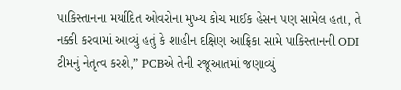પાકિસ્તાનના મર્યાદિત ઓવરોના મુખ્ય કોચ માઈક હેસન પણ સામેલ હતા, તે નક્કી કરવામાં આવ્યું હતું કે શાહીન દક્ષિણ આફ્રિકા સામે પાકિસ્તાનની ODI ટીમનું નેતૃત્વ કરશે,” PCBએ તેની રજૂઆતમાં જણાવ્યું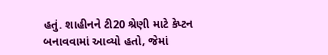હતું. શાહીનને ટી20 શ્રેણી માટે કેપ્ટન બનાવવામાં આવ્યો હતો, જેમાં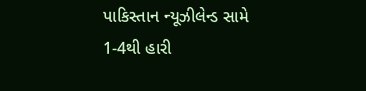પાકિસ્તાન ન્યૂઝીલેન્ડ સામે 1-4થી હારી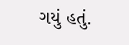ગયું હતું.